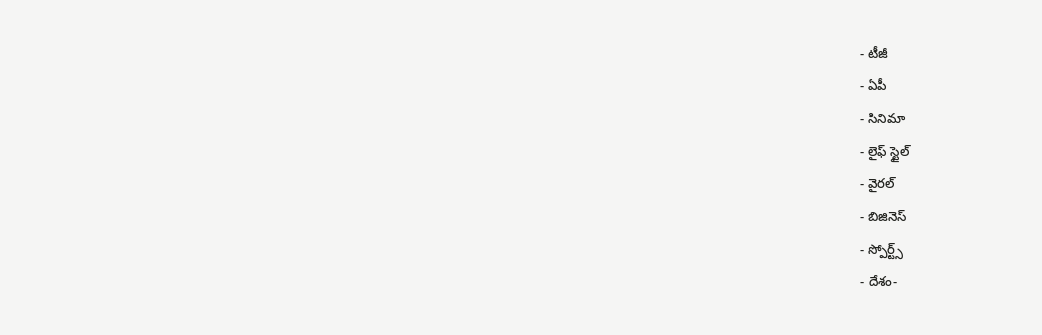- టీజీ
- ఏపీ
- సినిమా
- లైఫ్ స్టైల్
- వైరల్
- బిజినెస్
- స్పోర్ట్స్
- దేశం-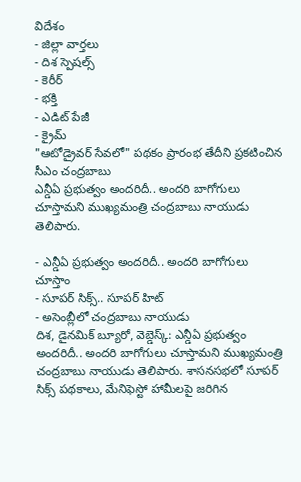విదేశం
- జిల్లా వార్తలు
- దిశ స్పెషల్స్
- కెరీర్
- భక్తి
- ఎడిట్ పేజీ
- క్రైమ్
"ఆటోడ్రైవర్ సేవలో" పథకం ప్రారంభ తేదీని ప్రకటించిన సీఎం చంద్రబాబు
ఎన్డీఏ ప్రభుత్వం అందరిదీ.. అందరి బాగోగులు చూస్తామని ముఖ్యమంత్రి చంద్రబాబు నాయుడు తెలిపారు.

- ఎన్డీఏ ప్రభుత్వం అందరిదీ.. అందరి బాగోగులు చూస్తాం
- సూపర్ సిక్స్.. సూపర్ హిట్
- అసెంబ్లీలో చంద్రబాబు నాయుడు
దిశ, డైనమిక్ బ్యూరో, వెబ్డెస్క్: ఎన్డీఏ ప్రభుత్వం అందరిదీ.. అందరి బాగోగులు చూస్తామని ముఖ్యమంత్రి చంద్రబాబు నాయుడు తెలిపారు. శాసనసభలో సూపర్ సిక్స్ పథకాలు, మేనిఫెస్టో హామీలపై జరిగిన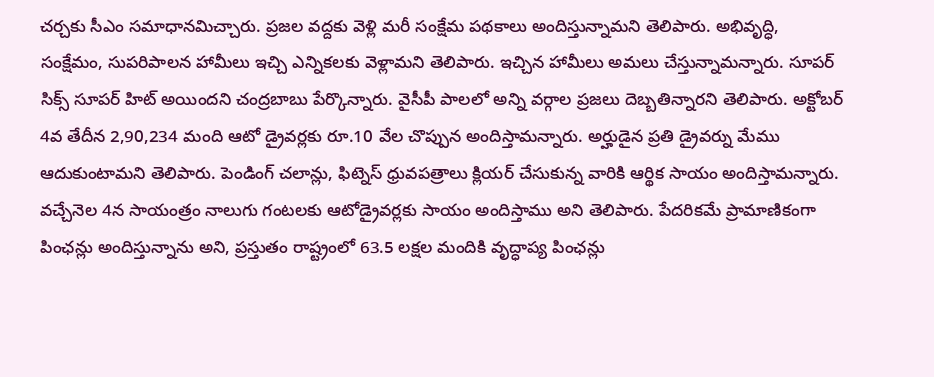చర్చకు సీఎం సమాధానమిచ్చారు. ప్రజల వద్దకు వెళ్లి మరీ సంక్షేమ పథకాలు అందిస్తున్నామని తెలిపారు. అభివృద్ధి, సంక్షేమం, సుపరిపాలన హామీలు ఇచ్చి ఎన్నికలకు వెళ్లామని తెలిపారు. ఇచ్చిన హామీలు అమలు చేస్తున్నామన్నారు. సూపర్ సిక్స్ సూపర్ హిట్ అయిందని చంద్రబాబు పేర్కొన్నారు. వైసీపీ పాలలో అన్ని వర్గాల ప్రజలు దెబ్బతిన్నారని తెలిపారు. అక్టోబర్ 4వ తేదీన 2,90,234 మంది ఆటో డ్రైవర్లకు రూ.10 వేల చొప్పున అందిస్తామన్నారు. అర్హుడైన ప్రతి డ్రైవర్ను మేము ఆదుకుంటామని తెలిపారు. పెండింగ్ చలాన్లు, ఫిట్నెస్ ధ్రువపత్రాలు క్లియర్ చేసుకున్న వారికి ఆర్థిక సాయం అందిస్తామన్నారు. వచ్చేనెల 4న సాయంత్రం నాలుగు గంటలకు ఆటోడ్రైవర్లకు సాయం అందిస్తాము అని తెలిపారు. పేదరికమే ప్రామాణికంగా పింఛన్లు అందిస్తున్నాను అని, ప్రస్తుతం రాష్ట్రంలో 63.5 లక్షల మందికి వృద్ధాప్య పింఛన్లు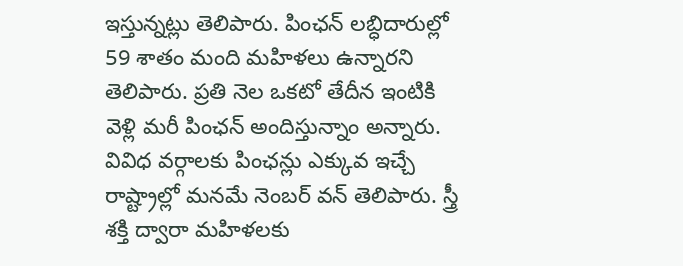ఇస్తున్నట్లు తెలిపారు. పింఛన్ లబ్ధిదారుల్లో 59 శాతం మంది మహిళలు ఉన్నారని తెలిపారు. ప్రతి నెల ఒకటో తేదీన ఇంటికి వెళ్లి మరీ పింఛన్ అందిస్తున్నాం అన్నారు. వివిధ వర్గాలకు పింఛన్లు ఎక్కువ ఇచ్చే రాష్ట్రాల్లో మనమే నెంబర్ వన్ తెలిపారు. స్త్రీ శక్తి ద్వారా మహిళలకు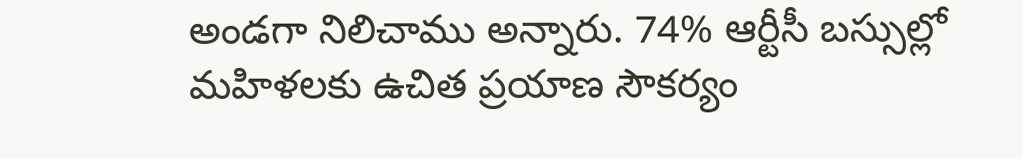అండగా నిలిచాము అన్నారు. 74% ఆర్టీసీ బస్సుల్లో మహిళలకు ఉచిత ప్రయాణ సౌకర్యం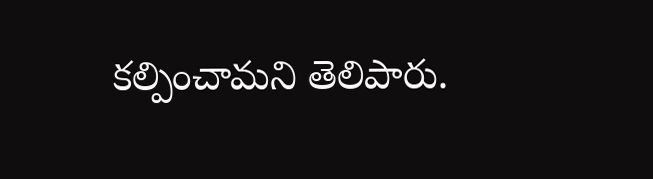కల్పించామని తెలిపారు.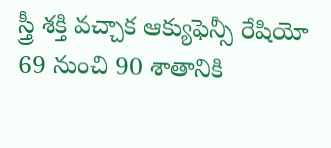స్త్రీ శక్తి వచ్చాక ఆక్యుఫెన్సీ రేషియో 69 నుంచి 90 శాతానికి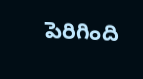పెరిగింది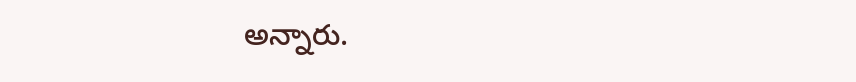అన్నారు.